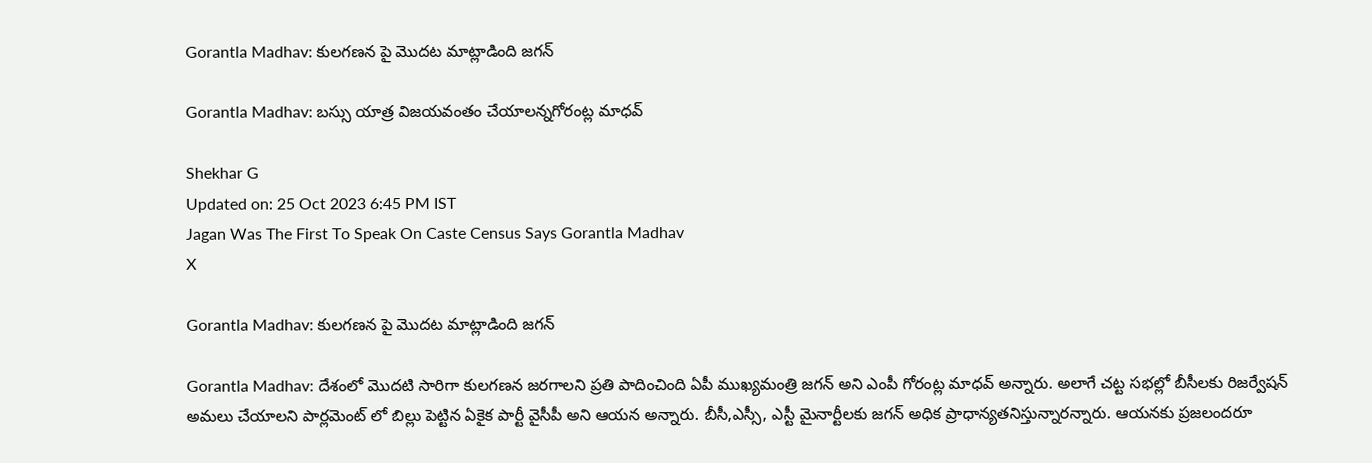Gorantla Madhav: కులగణన పై మొదట మాట్లాడింది జగన్

Gorantla Madhav: బస్సు యాత్ర విజయవంతం చేయాలన్నగోరంట్ల మాధవ్

Shekhar G
Updated on: 25 Oct 2023 6:45 PM IST
Jagan Was The First To Speak On Caste Census Says Gorantla Madhav
X

Gorantla Madhav: కులగణన పై మొదట మాట్లాడింది జగన్

Gorantla Madhav: దేశంలో మొదటి సారిగా కులగణన జరగాలని ప్రతి పాదించింది ఏపీ ముఖ్యమంత్రి జగన్ అని ఎంపీ గోరంట్ల మాధవ్ అన్నారు. అలాగే చట్ట సభల్లో బీసీలకు రిజర్వేషన్ అమలు చేయాలని పార్లమెంట్ లో బిల్లు పెట్టిన ఏకైక పార్టీ వైసీపీ అని ఆయన అన్నారు. బీసీ,ఎస్సీ, ఎస్టీ మైనార్టీలకు జగన్ అధిక ప్రాధాన్యతనిస్తున్నారన్నారు. ఆయనకు ప్రజలందరూ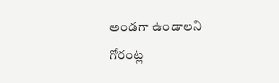అండగా ఉండాలని గోరంట్ల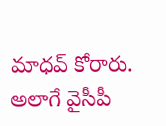మాధవ్ కోరారు. అలాగే వైసీపీ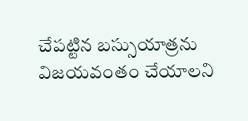చేపట్టిన బస్సుయాత్రను విజయవంతం చేయాలని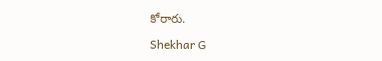కోరారు.

Shekhar G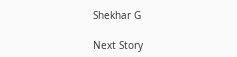Shekhar G

Next Story